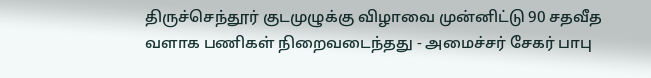திருச்செந்தூர் குடமுழுக்கு விழாவை முன்னிட்டு 90 சதவீத வளாக பணிகள் நிறைவடைந்தது - அமைச்சர் சேகர் பாபு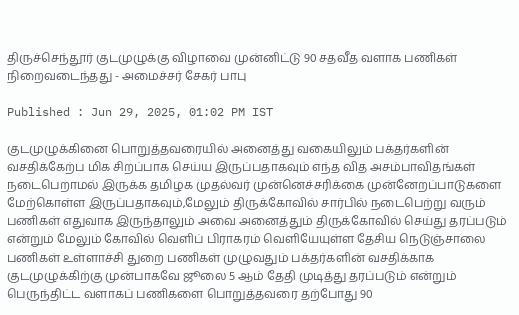திருச்செந்தூர் குடமுழுக்கு விழாவை முன்னிட்டு 90 சதவீத வளாக பணிகள் நிறைவடைந்தது - அமைச்சர் சேகர் பாபு

Published : Jun 29, 2025, 01:02 PM IST

குடமுழுக்கினை பொறுத்தவரையில் அனைத்து வகையிலும் பக்தர்களின் வசதிக்கேற்ப மிக சிறப்பாக செய்ய இருப்பதாகவும் எந்த வித அசம்பாவிதங்கள் நடைபெறாமல் இருக்க தமிழக முதல்வர் முன்னெச்சரிக்கை முன்னேறப்பாடுகளை மேற்கொள்ள இருப்பதாகவும்,மேலும் திருக்கோவில் சார்பில் நடைபெற்று வரும் பணிகள் எதுவாக இருந்தாலும் அவை அனைத்தும் திருக்கோவில் செய்து தரப்படும் என்றும் மேலும் கோவில் வெளிப் பிராகரம் வெளியேயுள்ள தேசிய நெடுஞ்சாலை பணிகள் உள்ளாச்சி துறை பணிகள் முழுவதும் பக்தர்களின் வசதிக்காக குடமுழுக்கிற்கு முன்பாகவே ஜூலை 5 ஆம் தேதி முடித்து தரப்படும் என்றும் பெருந்திட்ட வளாகப் பணிகளை பொறுத்தவரை தற்போது 90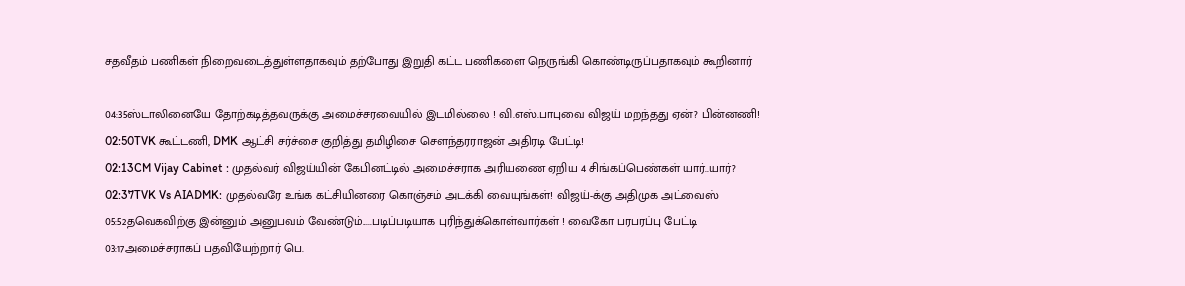சதவீதம் பணிகள் நிறைவடைத்துள்ளதாகவும் தற்போது இறுதி கட்ட பணிகளை நெருங்கி கொண்டிருப்பதாகவும் கூறினார்

04:35ஸ்டாலினையே தோற்கடித்தவருக்கு அமைச்சரவையில் இடமில்லை ! வி.எஸ்.பாபுவை விஜய் மறந்தது ஏன்? பின்னணி!
02:50TVK கூட்டணி, DMK ஆட்சி சர்ச்சை குறித்து தமிழிசை சௌந்தரராஜன் அதிரடி பேட்டி!
02:13CM Vijay Cabinet : முதல்வர் விஜய்யின் கேபினட்டில் அமைச்சராக அரியணை ஏறிய 4 சிங்கப்பெண்கள் யார்..யார்?
02:37TVK Vs AIADMK: முதல்வரே உங்க கட்சியினரை கொஞ்சம் அடக்கி வையுங்கள்! விஜய்-க்கு அதிமுக அட்வைஸ்
05:52தவெகவிற்கு இன்னும் அனுபவம் வேண்டும்.....படிப்படியாக புரிந்துக்கொள்வார்கள் ! வைகோ பரபரப்பு பேட்டி
03:17அமைச்சராகப் பதவியேற்றார் பெ.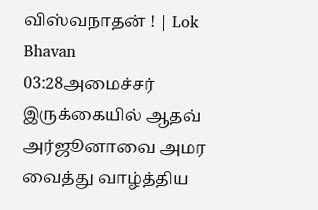விஸ்வநாதன் ! | Lok Bhavan
03:28அமைச்சர் இருக்கையில் ஆதவ் அர்ஜூனாவை அமர வைத்து வாழ்த்திய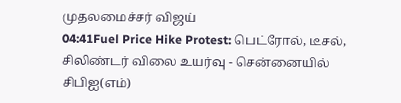முதலமைச்சர் விஜய்
04:41Fuel Price Hike Protest: பெட்ரோல், டீசல், சிலிண்டர் விலை உயர்வு - சென்னையில் சிபிஐ(எம்)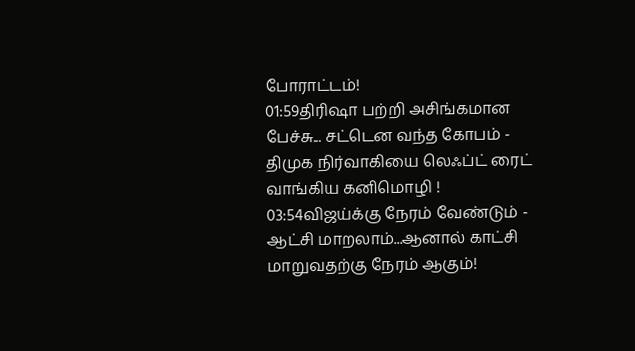போராட்டம்!
01:59திரிஷா பற்றி அசிங்கமான பேச்சு... சட்டென வந்த கோபம் - திமுக நிர்வாகியை லெஃப்ட் ரைட் வாங்கிய கனிமொழி !
03:54விஜய்க்கு நேரம் வேண்டும் - ஆட்சி மாறலாம்...ஆனால் காட்சி மாறுவதற்கு நேரம் ஆகும்!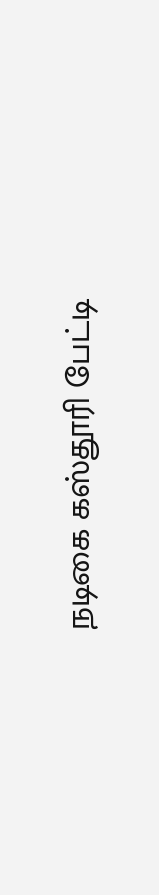நடிகை கஸ்தூரி பேட்டி